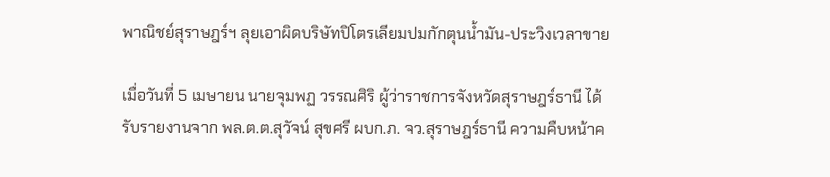พาณิชย์สุราษฎร์ฯ ลุยเอาผิดบริษัทปิโตรเลียมปมกักตุนน้ำมัน-ประวิงเวลาขาย

เมื่อวันที่ 5 เมษายน นายจุมพฏ วรรณศิริ ผู้ว่าราชการจังหวัดสุราษฎร์ธานี ได้รับรายงานจาก พล.ต.ต.สุวัจน์ สุขศรี ผบก.ภ. จว.สุราษฎร์ธานี ความคืบหน้าค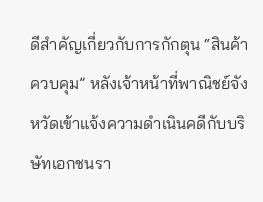ดีสำคัญเกี่ยวกับการกักตุน “สินค้าควบคุม” หลังเจ้าหน้าที่พาณิชย์จังหวัดเข้าแจ้งความดำเนินคดีกับบริษัทเอกชนรา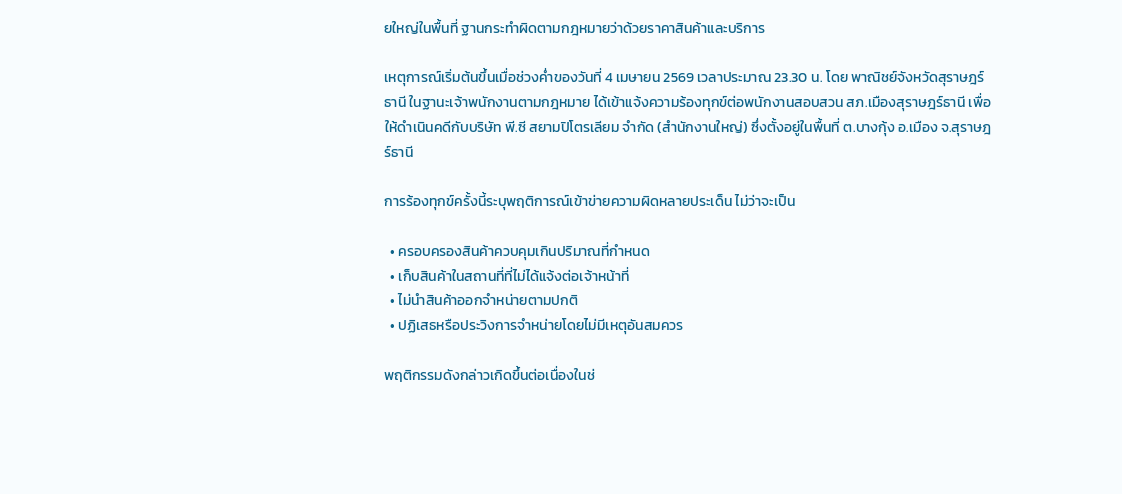ยใหญ่ในพื้นที่ ฐานกระทำผิดตามกฎหมายว่าด้วยราคาสินค้าและบริการ

เหตุการณ์เริ่มต้นขึ้นเมื่อช่วงค่ำของวันที่ 4 เมษายน 2569 เวลาประมาณ 23.30 น. โดย พาณิชย์จังหวัดสุราษฎร์ธานี ในฐานะเจ้าพนักงานตามกฎหมาย ได้เข้าแจ้งความร้องทุกข์ต่อพนักงานสอบสวน สภ.เมืองสุราษฎร์ธานี เพื่อให้ดำเนินคดีกับบริษัท พี.ซี สยามปิโตรเลียม จำกัด (สำนักงานใหญ่) ซึ่งตั้งอยู่ในพื้นที่ ต.บางกุ้ง อ.เมือง จ.สุราษฎร์ธานี

การร้องทุกข์ครั้งนี้ระบุพฤติการณ์เข้าข่ายความผิดหลายประเด็น ไม่ว่าจะเป็น

  • ครอบครองสินค้าควบคุมเกินปริมาณที่กำหนด
  • เก็บสินค้าในสถานที่ที่ไม่ได้แจ้งต่อเจ้าหน้าที่
  • ไม่นำสินค้าออกจำหน่ายตามปกติ
  • ปฏิเสธหรือประวิงการจำหน่ายโดยไม่มีเหตุอันสมควร

พฤติกรรมดังกล่าวเกิดขึ้นต่อเนื่องในช่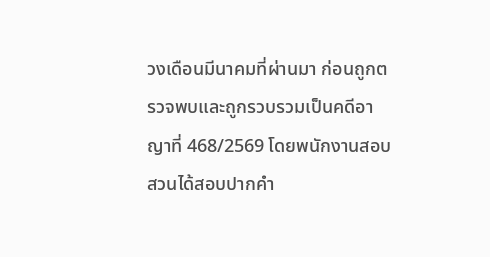วงเดือนมีนาคมที่ผ่านมา ก่อนถูกตรวจพบและถูกรวบรวมเป็นคดีอาญาที่ 468/2569 โดยพนักงานสอบสวนได้สอบปากคำ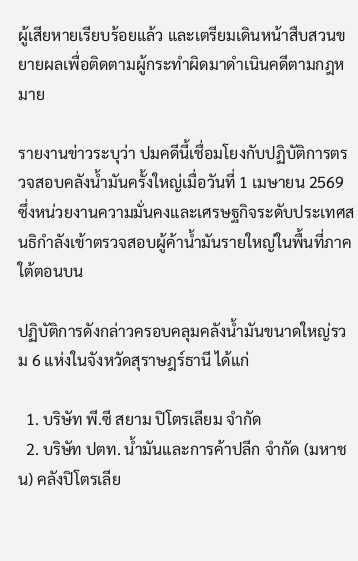ผู้เสียหายเรียบร้อยแล้ว และเตรียมเดินหน้าสืบสวนขยายผลเพื่อติดตามผู้กระทำผิดมาดำเนินคดีตามกฎหมาย

รายงานข่าวระบุว่า ปมคดีนี้เชื่อมโยงกับปฏิบัติการตรวจสอบคลังน้ำมันครั้งใหญ่เมื่อวันที่ 1 เมษายน 2569 ซึ่งหน่วยงานความมั่นคงและเศรษฐกิจระดับประเทศสนธิกำลังเข้าตรวจสอบผู้ค้าน้ำมันรายใหญ่ในพื้นที่ภาคใต้ตอนบน

ปฏิบัติการดังกล่าวครอบคลุมคลังน้ำมันขนาดใหญ่รวม 6 แห่งในจังหวัดสุราษฎร์ธานี ได้แก่

  1. บริษัท พี.ซี สยาม ปิโตรเลียม จำกัด
  2. บริษัท ปตท. น้ำมันและการค้าปลีก จำกัด (มหาชน) คลังปิโตรเลีย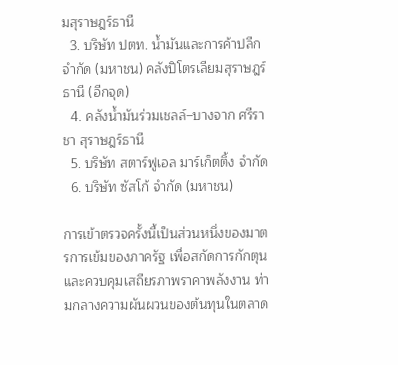มสุราษฎร์ธานี
  3. บริษัท ปตท. น้ำมันและการค้าปลีก จำกัด (มหาชน) คลังปิโตรเลียมสุราษฎร์ธานี (อีกจุด)
  4. คลังน้ำมันร่วมเชลล์–บางจาก ศรีราชา สุราษฎร์ธานี
  5. บริษัท สตาร์ฟูเอล มาร์เก็ตติ้ง จำกัด
  6. บริษัท ซัสโก้ จำกัด (มหาชน)

การเข้าตรวจครั้งนี้เป็นส่วนหนึ่งของมาตรการเข้มของภาครัฐ เพื่อสกัดการกักตุนและควบคุมเสถียรภาพราคาพลังงาน ท่ามกลางความผันผวนของต้นทุนในตลาด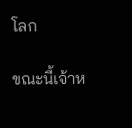โลก

ขณะนี้เจ้าห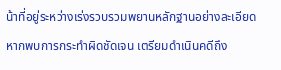น้าที่อยู่ระหว่างเร่งรวบรวมพยานหลักฐานอย่างละเอียด หากพบการกระทำผิดชัดเจน เตรียมดำเนินคดีถึง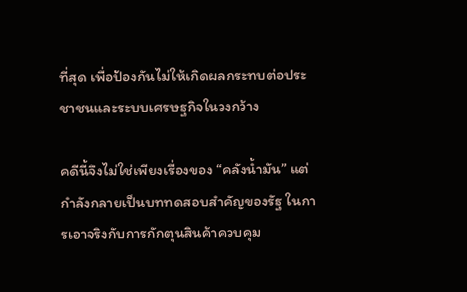ที่สุด เพื่อป้องกันไม่ให้เกิดผลกระทบต่อประชาชนและระบบเศรษฐกิจในวงกว้าง

คดีนี้จึงไม่ใช่เพียงเรื่องของ “คลังน้ำมัน” แต่กำลังกลายเป็นบททดสอบสำคัญของรัฐ ในการเอาจริงกับการกักตุนสินค้าควบคุม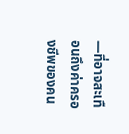—ที่อาจสะเทือนถึงค่าครองชีพของคน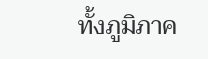ทั้งภูมิภาค